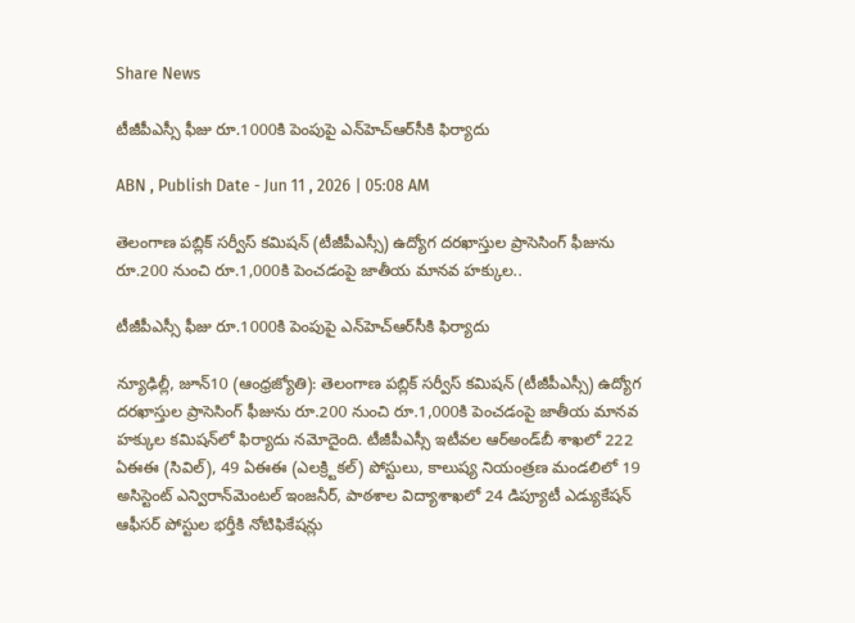Share News

టీజీపీఎస్సీ ఫీజు రూ.1000కి పెంపుపై ఎన్‌హెచ్‌ఆర్‌సీకి ఫిర్యాదు

ABN , Publish Date - Jun 11 , 2026 | 05:08 AM

తెలంగాణ పబ్లిక్‌ సర్వీస్‌ కమిషన్‌ (టీజీపీఎస్సీ) ఉద్యోగ దరఖాస్తుల ప్రాసెసింగ్‌ ఫీజును రూ.200 నుంచి రూ.1,000కి పెంచడంపై జాతీయ మానవ హక్కుల..

టీజీపీఎస్సీ ఫీజు రూ.1000కి పెంపుపై ఎన్‌హెచ్‌ఆర్‌సీకి ఫిర్యాదు

న్యూఢిల్లీ, జూన్‌10 (ఆంధ్రజ్యోతి): తెలంగాణ పబ్లిక్‌ సర్వీస్‌ కమిషన్‌ (టీజీపీఎస్సీ) ఉద్యోగ దరఖాస్తుల ప్రాసెసింగ్‌ ఫీజును రూ.200 నుంచి రూ.1,000కి పెంచడంపై జాతీయ మానవ హక్కుల కమిషన్‌లో ఫిర్యాదు నమోదైంది. టీజీపీఎస్సీ ఇటీవల ఆర్‌అండ్‌బీ శాఖలో 222 ఏఈఈ (సివిల్‌), 49 ఏఈఈ (ఎలక్ర్టికల్‌) పోస్టులు, కాలుష్య నియంత్రణ మండలిలో 19 అసిస్టెంట్‌ ఎన్విరాన్‌మెంటల్‌ ఇంజనీర్‌, పాఠశాల విద్యాశాఖలో 24 డిప్యూటీ ఎడ్యుకేషన్‌ ఆఫీసర్‌ పోస్టుల భర్తీకి నోటిఫికేషన్లు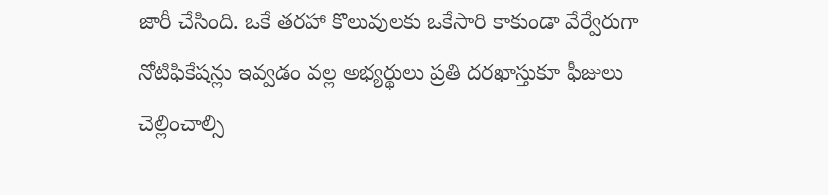జారీ చేసింది. ఒకే తరహా కొలువులకు ఒకేసారి కాకుండా వేర్వేరుగా నోటిఫికేషన్లు ఇవ్వడం వల్ల అభ్యర్థులు ప్రతి దరఖాస్తుకూ ఫీజులు చెల్లించాల్సి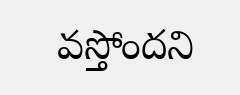వస్తోందని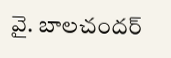వై. బాలచందర్‌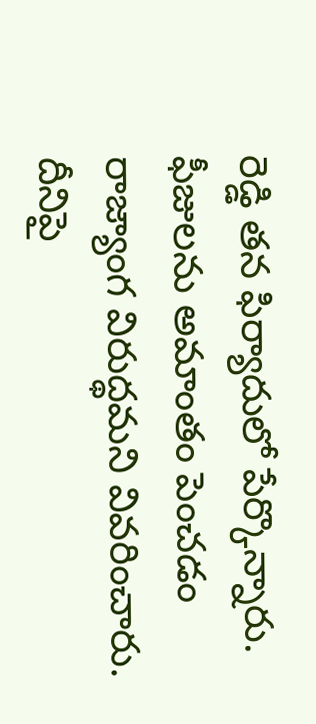రెడ్డి తన ఫిర్యాదులో పేర్కొన్నారు. ఫీజులను అమాంతం పెంచడం రాజ్యాంగ విరుద్థమని వివరించారు. దీనిపై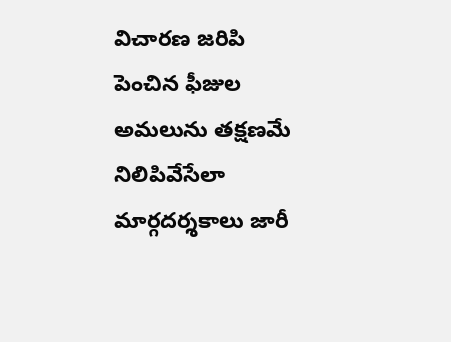విచారణ జరిపి పెంచిన ఫీజుల అమలును తక్షణమే నిలిపివేసేలా మార్గదర్శకాలు జారీ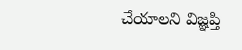చేయాలని విజ్ఞప్తి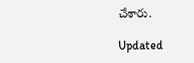చేశారు.

Updated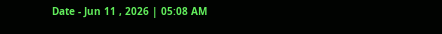Date - Jun 11 , 2026 | 05:08 AM